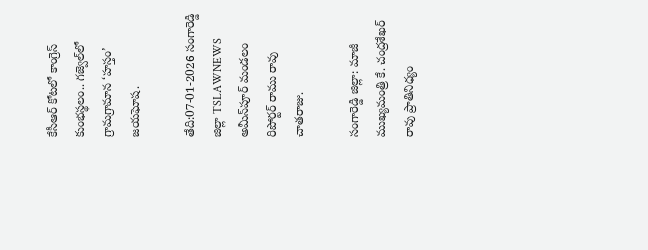కేసీఆర్ కోటలో కాంగ్రెస్ కుంభస్థలం.. గజ్వెల్‌లో గ్రామగ్రామాన ‘హస్తం’ జయఘోష.

తేది:07-01-2026 సంగారెడ్డి జిల్లా TSLAWNEWS అమీన్‌పూర్ మండలం రిపోర్టర్ రాము రావు చాతరాజు.

సంగారెడ్డి జిల్లా: మాజీ ముఖ్యమంత్రి కే. చంద్రశేఖర్ రావు ప్రాతినిధ్యం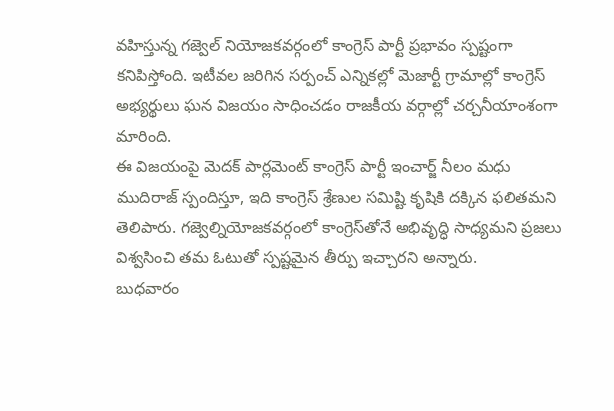వహిస్తున్న గజ్వెల్ నియోజకవర్గంలో కాంగ్రెస్ పార్టీ ప్రభావం స్పష్టంగా కనిపిస్తోంది. ఇటీవల జరిగిన సర్పంచ్ ఎన్నికల్లో మెజార్టీ గ్రామాల్లో కాంగ్రెస్ అభ్యర్థులు ఘన విజయం సాధించడం రాజకీయ వర్గాల్లో చర్చనీయాంశంగా మారింది.
ఈ విజయంపై మెదక్ పార్లమెంట్ కాంగ్రెస్ పార్టీ ఇంచార్జ్ నీలం మధు ముదిరాజ్ స్పందిస్తూ, ఇది కాంగ్రెస్ శ్రేణుల సమిష్టి కృషికి దక్కిన ఫలితమని తెలిపారు. గజ్వెల్నియోజకవర్గంలో కాంగ్రెస్‌తోనే అభివృద్ధి సాధ్యమని ప్రజలు విశ్వసించి తమ ఓటుతో స్పష్టమైన తీర్పు ఇచ్చారని అన్నారు.
బుధవారం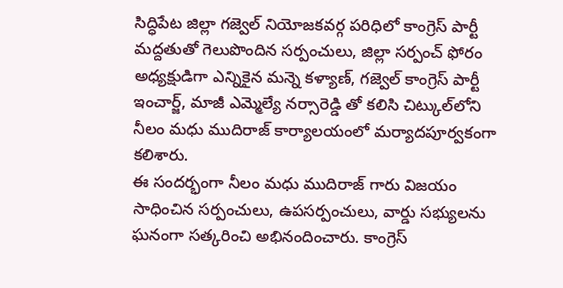సిద్ధిపేట జిల్లా గజ్వెల్ నియోజకవర్గ పరిధిలో కాంగ్రెస్ పార్టీ మద్దతుతో గెలుపొందిన సర్పంచులు, జిల్లా సర్పంచ్ ఫోరం అధ్యక్షుడిగా ఎన్నికైన మన్నె కళ్యాణ్, గజ్వెల్ కాంగ్రెస్ పార్టీ ఇంచార్జ్, మాజీ ఎమ్మెల్యే నర్సారెడ్డి తో కలిసి చిట్కుల్‌లోని నీలం మధు ముదిరాజ్ కార్యాలయంలో మర్యాదపూర్వకంగా కలిశారు.
ఈ సందర్భంగా నీలం మధు ముదిరాజ్ గారు విజయం సాధించిన సర్పంచులు, ఉపసర్పంచులు, వార్డు సభ్యులను ఘనంగా సత్కరించి అభినందించారు. కాంగ్రెస్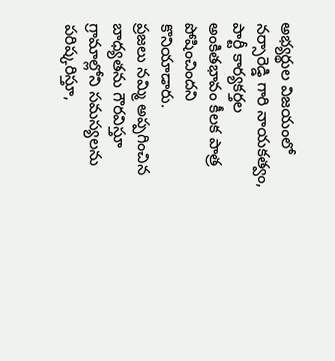అభ్యర్థుల విజయంలో నర్సారెడ్డి గారి నాయకత్వం, పార్టీ కార్యకర్తల అంకితభావం కీలక పాత్ర పోషించిందని కొనియాడారు.
ప్రజలు నమ్మి అప్పగించిన బాధ్యతను గౌరవిస్తూ గ్రామాల్లోని సమస్యలను పరిష్కరిస్తూ,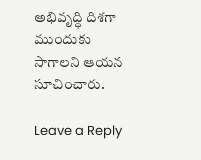అభివృద్ధి దిశగా ముందుకు సాగాలని ఆయన సూచించారు.

Leave a Reply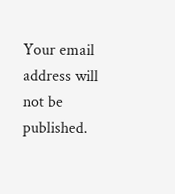Your email address will not be published.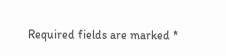Required fields are marked *